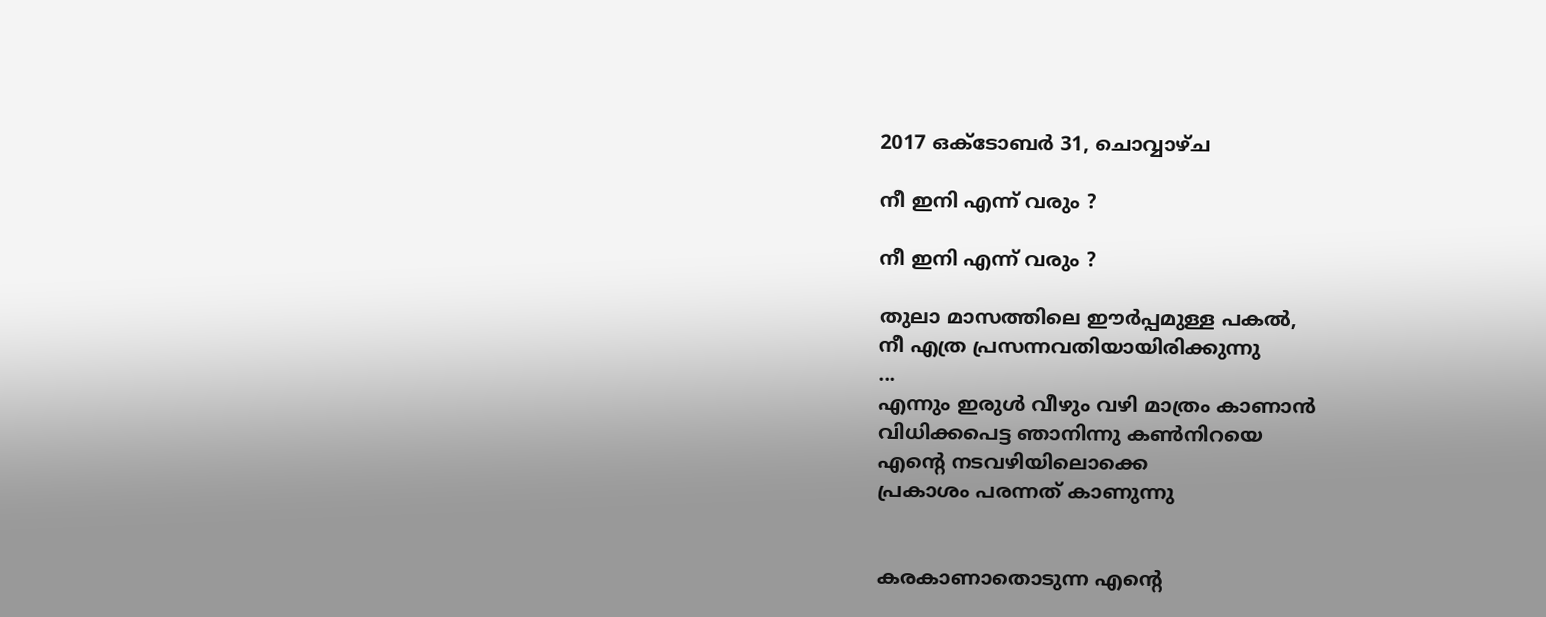2017 ഒക്‌ടോബർ 31, ചൊവ്വാഴ്ച

നീ ഇനി എന്ന് വരും ?

നീ ഇനി എന്ന് വരും ?

തുലാ മാസത്തിലെ ഈർപ്പമുള്ള പകൽ,
നീ എത്ര പ്രസന്നവതിയായിരിക്കുന്നു
...
എന്നും ഇരുൾ വീഴും വഴി മാത്രം കാണാൻ
വിധിക്കപെട്ട ഞാനിന്നു കൺനിറയെ
എന്റെ നടവഴിയിലൊക്കെ
പ്രകാശം പരന്നത് കാണുന്നു


കരകാണാതൊടുന്ന എന്റെ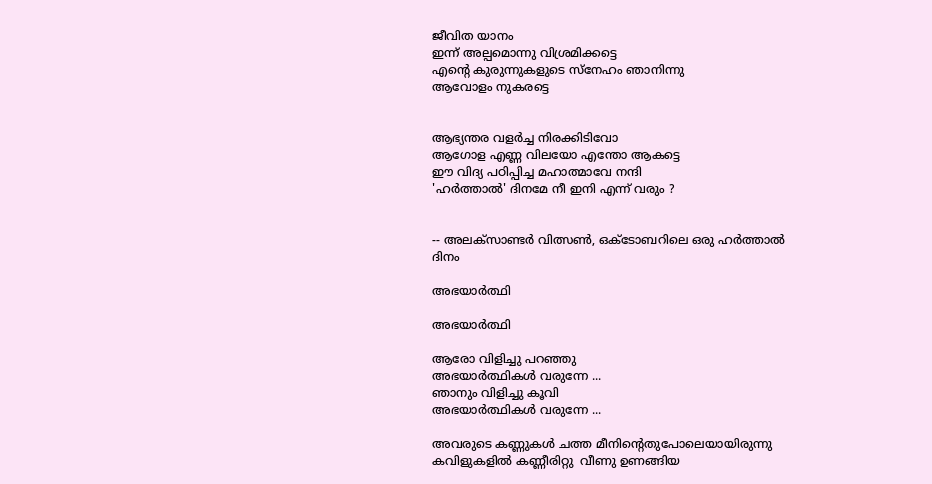ജീവിത യാനം
ഇന്ന് അല്പമൊന്നു വിശ്രമിക്കട്ടെ
എന്റെ കുരുന്നുകളുടെ സ്നേഹം ഞാനിന്നു
ആവോളം നുകരട്ടെ


ആഭ്യന്തര വളർച്ച നിരക്കിടിവോ
ആഗോള എണ്ണ വിലയോ എന്തോ ആകട്ടെ
ഈ വിദ്യ പഠിപ്പിച്ച മഹാത്മാവേ നന്ദി
'ഹർത്താൽ' ദിനമേ നീ ഇനി എന്ന് വരും ?


-- അലക്‌സാണ്ടർ വിത്സൺ, ഒക്ടോബറിലെ ഒരു ഹർത്താൽ ദിനം

അഭയാർത്ഥി

അഭയാർത്ഥി

ആരോ വിളിച്ചു പറഞ്ഞു
അഭയാർത്ഥികൾ വരുന്നേ ...
ഞാനും വിളിച്ചു കൂവി
അഭയാർത്ഥികൾ വരുന്നേ ...

അവരുടെ കണ്ണുകൾ ചത്ത മീനിന്റെതുപോലെയായിരുന്നു
കവിളുകളിൽ കണ്ണീരിറ്റു  വീണു ഉണങ്ങിയ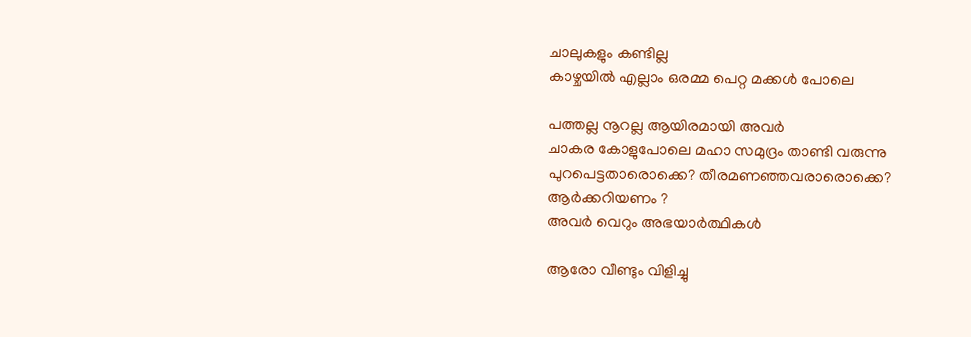ചാലുകളും കണ്ടില്ല
കാഴ്ചയിൽ എല്ലാം ഒരമ്മ പെറ്റ മക്കൾ പോലെ

പത്തല്ല നൂറല്ല ആയിരമായി അവർ
ചാകര കോളുപോലെ മഹാ സമുദ്രം താണ്ടി വരുന്നു
പുറപെട്ടതാരൊക്കെ? തീരമണഞ്ഞവരാരൊക്കെ?
ആർക്കറിയണം ?
അവർ വെറും അഭയാർത്ഥികൾ

ആരോ വീണ്ടും വിളിച്ചു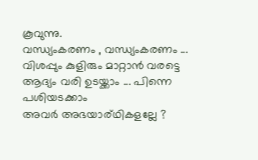കൂവുന്നു.
വന്ധ്യംകരണം , വന്ധ്യംകരണം ...
വിശപ്പും കുളിരും മാറ്റാൻ വരട്ടെ
ആദ്യം വരി ഉടയ്ക്കാം ... പിന്നെ പശിയടക്കാം
അവർ അഭയാര്ഥികളല്ലേ ?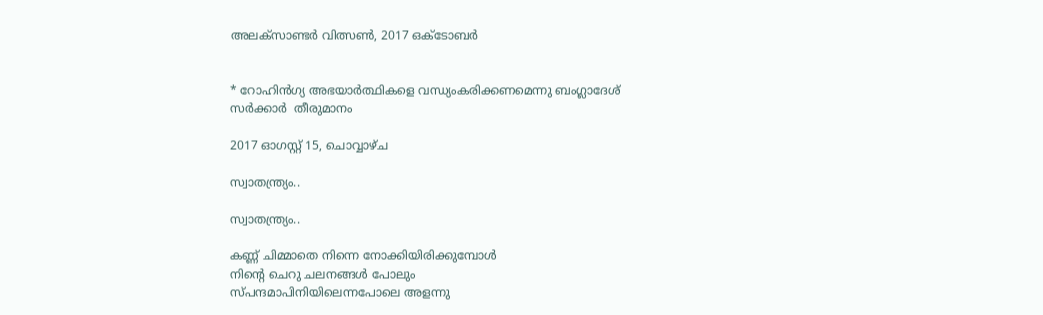അലക്‌സാണ്ടർ വിത്സൺ, 2017 ഒക്ടോബർ


* റോഹിൻഗ്യ അഭയാർത്ഥികളെ വന്ധ്യംകരിക്കണമെന്നു ബംഗ്ലാദേശ് സർക്കാർ  തീരുമാനം

2017 ഓഗസ്റ്റ് 15, ചൊവ്വാഴ്ച

സ്വാതന്ത്ര്യം..

സ്വാതന്ത്ര്യം..

കണ്ണ് ചിമ്മാതെ നിന്നെ നോക്കിയിരിക്കുമ്പോൾ
നിന്റെ ചെറു ചലനങ്ങൾ പോലും
സ്പന്ദമാപിനിയിലെന്നപോലെ അളന്നു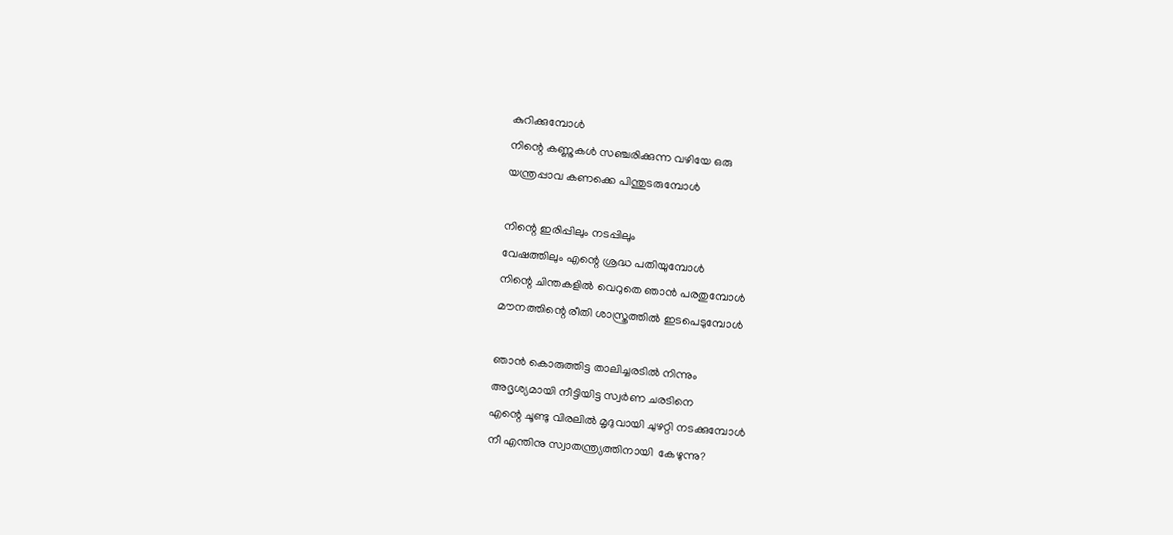കുറിക്കുമ്പോൾ
നിന്റെ കണ്ണുകൾ സഞ്ചരിക്കുന്ന വഴിയേ ഒരു
യന്ത്രപ്പാവ കണക്കെ പിന്തുടരുമ്പോൾ

നിന്റെ ഇരിപ്പിലും നടപ്പിലും
വേഷത്തിലും എന്റെ ശ്രദ്ധ പതിയുമ്പോൾ
നിന്റെ ചിന്തകളിൽ വെറുതെ ഞാൻ പരതുമ്പോൾ
മൗനത്തിന്റെ രീതി ശാസ്ത്രത്തിൽ ഇടപെടുമ്പോൾ

ഞാൻ കൊരുത്തിട്ട താലിച്ചരടിൽ നിന്നും
അദൃശ്യമായി നീട്ടിയിട്ട സ്വർണ ചരടിനെ
എന്റെ ചൂണ്ടു വിരലിൽ മൃദുവായി ചുഴറ്റി നടക്കുമ്പോൾ
നീ എന്തിനു സ്വാതന്ത്ര്യത്തിനായി  കേഴുന്നു?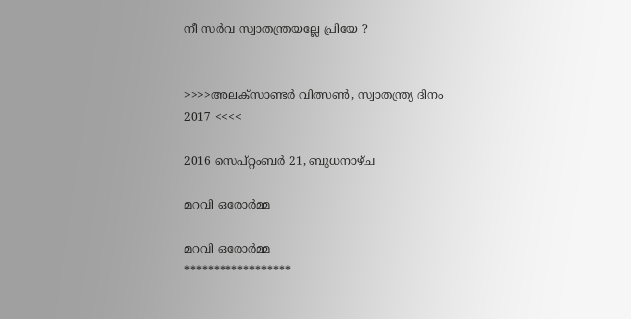നീ സർവ സ്വാതന്ത്രയല്ലേ പ്രിയേ ?


>>>>അലക്‌സാണ്ടർ വിത്സൺ, സ്വാതന്ത്ര്യ ദിനം 2017 <<<<

2016 സെപ്റ്റംബർ 21, ബുധനാഴ്‌ച

മറവി ഒരോർമ്മ

മറവി ഒരോർമ്മ
******************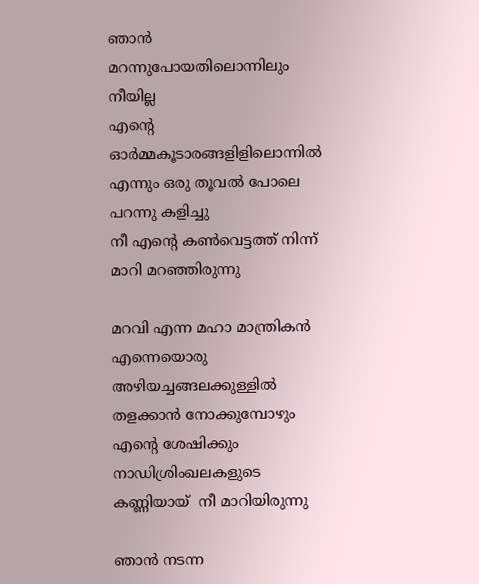ഞാൻ മറന്നുപോയതിലൊന്നിലും നീയില്ല
എന്റെ ഓർമ്മകൂടാരങ്ങളിളിലൊന്നിൽ
എന്നും ഒരു തൂവൽ പോലെ പറന്നു കളിച്ചു
നീ എന്റെ കൺവെട്ടത്ത് നിന്ന് മാറി മറഞ്ഞിരുന്നു

മറവി എന്ന മഹാ മാന്ത്രികൻ എന്നെയൊരു
അഴിയച്ചങ്ങലക്കുള്ളിൽ തളക്കാൻ നോക്കുമ്പോഴും
എന്റെ ശേഷിക്കും നാഡിശ്രിംഖലകളുടെ
കണ്ണിയായ്  നീ മാറിയിരുന്നു

ഞാൻ നടന്ന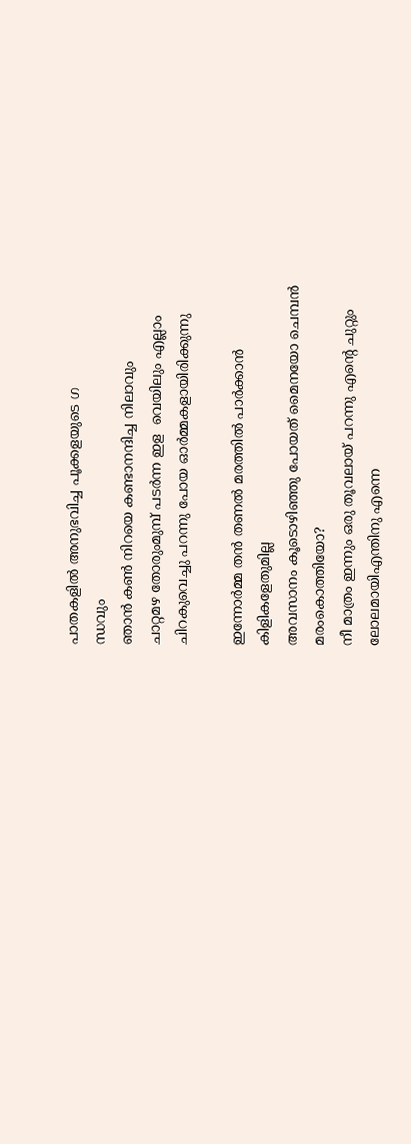പാതകളിൽ അനുഭവിച്ച പൂക്കളയുടെ ഗ
ന്ധവും
ഞാൻ കൺ നിറയെ കണ്ടാനന്ദിച്ച നിലാവും
ചാറ്റമഴ തോരുംമുമ്പ് പടർന്ന ഇള  വെയിലും എല്ലാം
ചിറകുവെച്ചു പറന്നു പോയ ഓർമ്മകളായിരിക്കുന്നു

ഇന്നോർമ്മ തൻ തണൽ മരത്തിൽ പാർക്കാൻ
കിളികളേതുമില്ല
അവസാനം കൂടൊഴിഞ്ഞു പോയത് മൈനയോ ചെമ്പൻ മരംകൊത്തിയോ?
നീ മാത്രം ഇന്നും ഒരു തൂവലായ് പറന്നു എന്റെ ചുറ്റും
ലോലമായിഎന്തിനു എന്നെ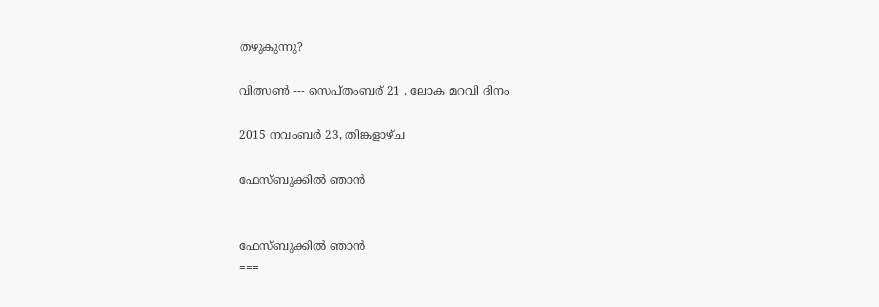തഴുകുന്നു?

വിത്സൺ --- സെപ്തംബര് 21 . ലോക മറവി ദിനം

2015 നവംബർ 23, തിങ്കളാഴ്‌ച

ഫേസ്ബുക്കിൽ ഞാൻ


ഫേസ്ബുക്കിൽ ഞാൻ
===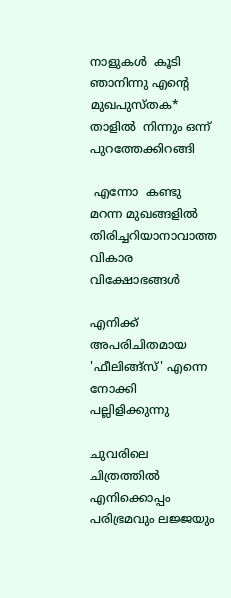നാളുകൾ  കൂടി ഞാനിന്നു എന്റെ
മുഖപുസ്തക*  താളിൽ  നിന്നും ഒന്ന് പുറത്തേക്കിറങ്ങി

 എന്നോ  കണ്ടു മറന്ന മുഖങ്ങളിൽ
തിരിച്ചറിയാനാവാത്ത വികാര  വിക്ഷോഭങ്ങൾ

എനിക്ക് അപരിചിതമായ 'ഫീലിങ്ങ്സ്' എന്നെ നോക്കി
പല്ലിളിക്കുന്നു

ചുവരിലെ ചിത്രത്തിൽ എനിക്കൊപ്പം
പരിഭ്രമവും ലജ്ജയും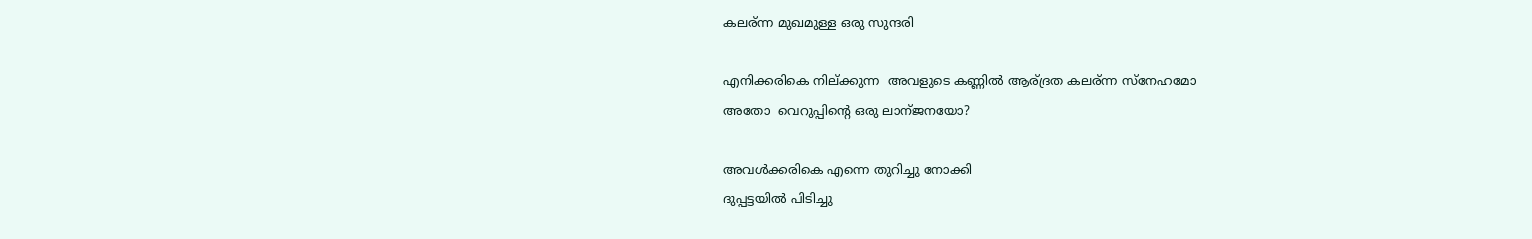കലര്ന്ന മുഖമുള്ള ഒരു സുന്ദരി

എനിക്കരികെ നില്ക്കുന്ന  അവളുടെ കണ്ണിൽ ആര്ദ്രത കലര്ന്ന സ്നേഹമോ
അതോ  വെറുപ്പിന്റെ ഒരു ലാന്ജനയോ?

അവൾക്കരികെ എന്നെ തുറിച്ചു നോക്കി
ദുപ്പട്ടയിൽ പിടിച്ചു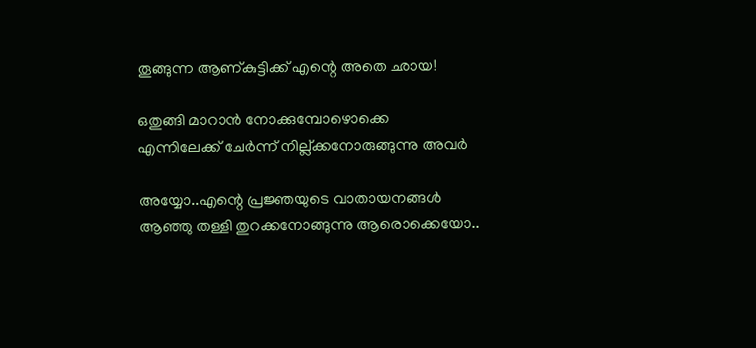തൂങ്ങുന്ന ആണ്കുട്ടിക്ക് എന്റെ അതെ ഛായ!

ഒതുങ്ങി മാറാൻ നോക്കുമ്പോഴൊക്കെ
എന്നിലേക്ക് ചേർന്ന് നില്ല്ക്കനോരുങ്ങുന്നു അവർ

അയ്യോ..എന്റെ പ്രജ്ഞയുടെ വാതായനങ്ങൾ
ആഞ്ഞു തള്ളി തുറക്കനോങ്ങുന്നു ആരൊക്കെയോ..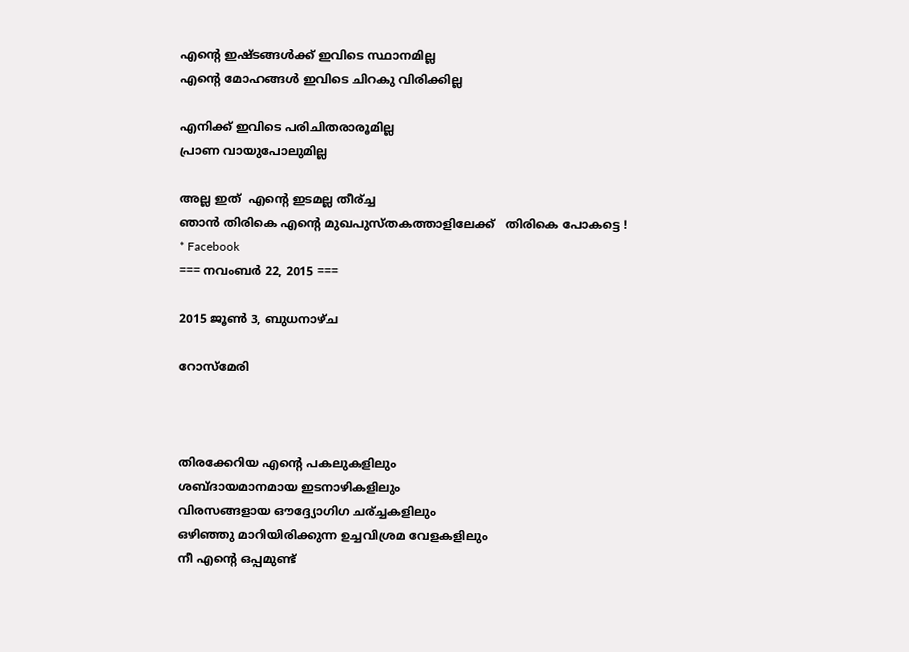എന്റെ ഇഷ്ടങ്ങൾക്ക് ഇവിടെ സ്ഥാനമില്ല
എന്റെ മോഹങ്ങൾ ഇവിടെ ചിറകു വിരിക്കില്ല

എനിക്ക് ഇവിടെ പരിചിതരാരൂമില്ല
പ്രാണ വായുപോലുമില്ല

അല്ല ഇത്  എന്റെ ഇടമല്ല തീര്ച്ച
ഞാൻ തിരികെ എന്റെ മുഖപുസ്തകത്താളിലേക്ക്   തിരികെ പോകട്ടെ !
* Facebook
=== നവംബർ 22, 2015 ===

2015 ജൂൺ 3, ബുധനാഴ്‌ച

റോസ്മേരി



തിരക്കേറിയ എന്റെ പകലുകളിലും
ശബ്ദായമാനമായ ഇടനാഴികളിലും
വിരസങ്ങളായ ഔദ്ദ്യോഗിഗ ചര്ച്ചകളിലും
ഒഴിഞ്ഞു മാറിയിരിക്കുന്ന ഉച്ചവിശ്രമ വേളകളിലും
നീ എന്റെ ഒപ്പമുണ്ട്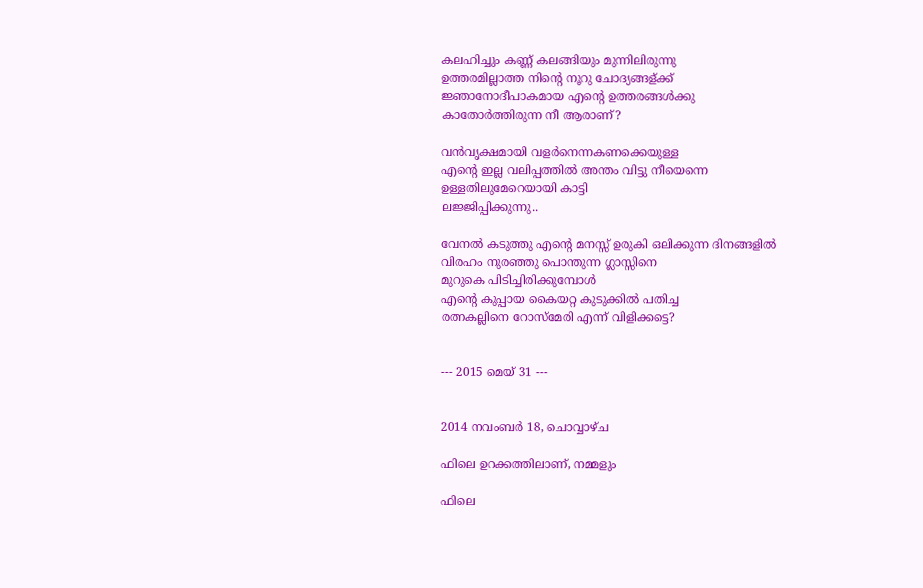കലഹിച്ചും കണ്ണ് കലങ്ങിയും മുന്നിലിരുന്നു
ഉത്തരമില്ലാത്ത നിന്റെ നൂറു ചോദ്യങ്ങള്ക്ക്
ജ്ഞാനോദീപാകമായ എന്റെ ഉത്തരങ്ങൾക്കു
കാതോർത്തിരുന്ന നീ ആരാണ്?

വൻവൃക്ഷമായി വളർനെന്നകണക്കെയുള്ള
എന്റെ ഇല്ല വലിപ്പത്തിൽ അന്തം വിട്ടു നീയെന്നെ
ഉള്ളതിലുമേറെയായി കാട്ടി
ലജ്ജിപ്പിക്കുന്നു..

വേനൽ കടുത്തു എന്റെ മനസ്സ് ഉരുകി ഒലിക്കുന്ന ദിനങ്ങളിൽ
വിരഹം നുരഞ്ഞു പൊന്തുന്ന ഗ്ലാസ്സിനെ
മുറുകെ പിടിച്ചിരിക്കുമ്പോൾ
എന്റെ കുപ്പായ കൈയറ്റ കുടുക്കിൽ പതിച്ച
രത്നകല്ലിനെ റോസ്‌മേരി എന്ന് വിളിക്കട്ടെ?


--- 2015 മെയ്‌ 31 ---


2014 നവംബർ 18, ചൊവ്വാഴ്ച

ഫിലെ ഉറക്കത്തിലാണ്, നമ്മളും

ഫിലെ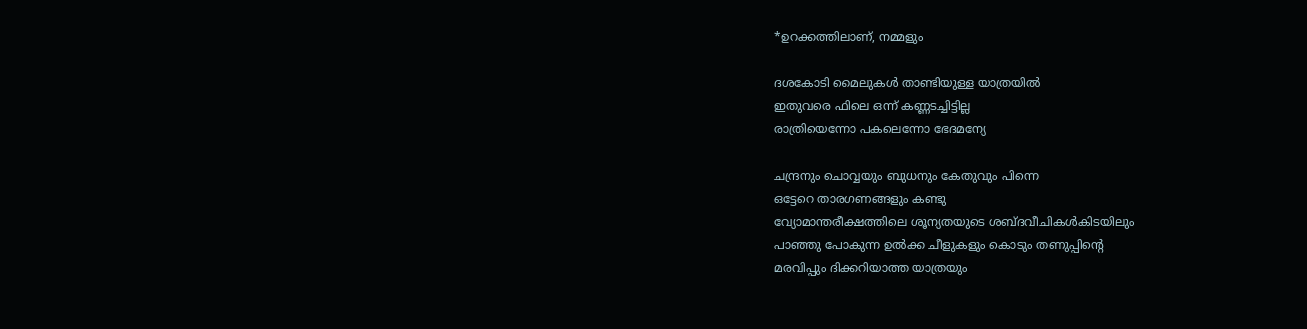*ഉറക്കത്തിലാണ്, നമ്മളും

ദശകോടി മൈലുകൾ താണ്ടിയുള്ള യാത്രയിൽ
ഇതുവരെ ഫിലെ ഒന്ന് കണ്ണടച്ചിട്ടില്ല
രാത്രിയെന്നോ പകലെന്നോ ഭേദമന്യേ

ചന്ദ്രനും ചൊവ്വയും ബുധനും കേതുവും പിന്നെ
ഒട്ടേറെ താരഗണങ്ങളും കണ്ടു
വ്യോമാന്തരീക്ഷത്തിലെ ശൂന്യതയുടെ ശബ്ദവീചികൾകിടയിലും
പാഞ്ഞു പോകുന്ന ഉൽക്ക ചീളുകളും കൊടും തണുപ്പിന്റെ
മരവിപ്പും ദിക്കറിയാത്ത യാത്രയും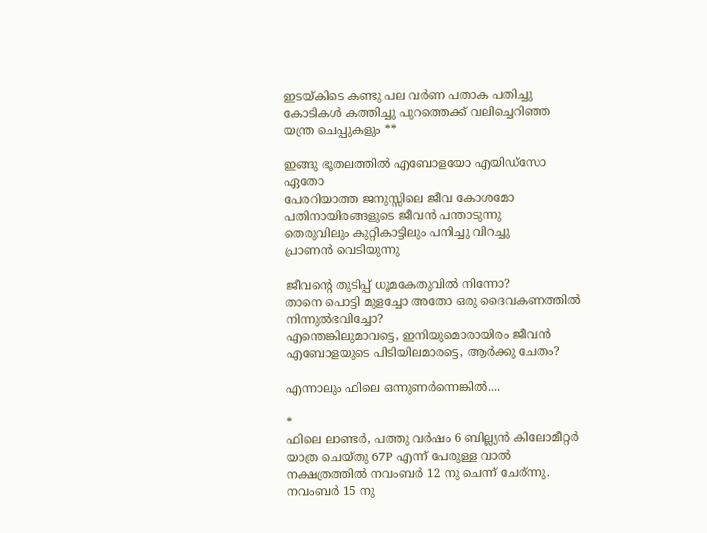ഇടയ്കിടെ കണ്ടു പല വർണ പതാക പതിച്ചു
കോടികൾ കത്തിച്ചു പുറത്തെക്ക് വലിച്ചെറിഞ്ഞ യന്ത്ര ചെപ്പുകളും **

ഇങ്ങു ഭൂതലത്തിൽ എബോളയോ എയിഡ്സോ ഏതോ
പേരറിയാത്ത ജനുസ്സിലെ ജീവ കോശമോ
പതിനായിരങ്ങളുടെ ജീവൻ പന്താടുന്നു
തെരുവിലും കുറ്റികാട്ടിലും പനിച്ചു വിറച്ചു
പ്രാണൻ വെടിയുന്നു

ജീവന്റെ തുടിപ്പ് ധൂമകേതുവിൽ നിന്നോ?
താനെ പൊട്ടി മുളച്ചോ അതോ ഒരു ദൈവകണത്തിൽ നിന്നുൽഭവിച്ചോ?
എന്തെങ്കിലുമാവട്ടെ, ഇനിയുമൊരായിരം ജീവൻ
എബോളയുടെ പിടിയിലമാരട്ടെ, ആർക്കു ചേതം?

എന്നാലും ഫിലെ ഒന്നുണർന്നെങ്കിൽ....

*
ഫിലെ ലാണ്ടർ, പത്തു വർഷം 6 ബില്ല്യൻ കിലോമീറ്റർ യാത്ര ചെയ്തു 67P എന്ന് പേരുള്ള വാൽ നക്ഷത്രത്തിൽ നവംബർ 12 നു ചെന്ന് ചേര്ന്നു. നവംബർ 15 നു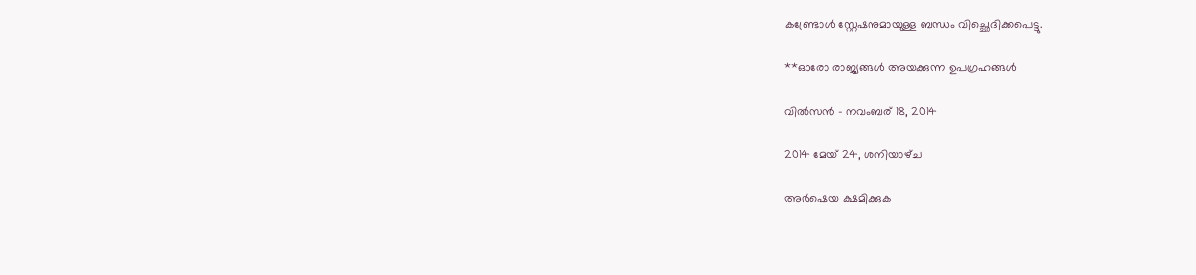കണ്ട്രോൾ സ്റ്റേഷനുമായുള്ള ബന്ധം വിച്ഛെദിക്കപെട്ടു.

**ഓരോ രാജ്യങ്ങൾ അയക്കുന്ന ഉപഗ്രഹങ്ങൾ

വിൽസൻ - നവംബര് 18, 2014

2014 മേയ് 24, ശനിയാഴ്‌ച

അർഷെയ ക്ഷമിക്കുക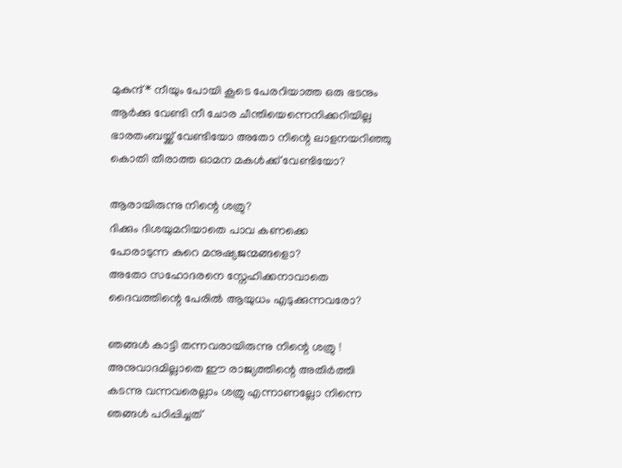മുകുന്ദ്* നീയും പോയി കൂടെ പേരറിയാത്ത ഒരു ഭടനും
ആർക്കു വേണ്ടി നീ ചോര ചീന്തിയെന്നെനിക്കറിയില്ല
ഭാരതംബയ്ക്ക് വേണ്ടിയോ അതോ നിന്റെ ലാളനയറിഞ്ഞു
കൊതി തീരാത്ത ഓമന മകൾക്ക്‌ വേണ്ടിയോ?

ആരായിരുന്നു നിന്റെ ശത്രു?
ദിക്കും ദിശയുമറിയാതെ പാവ കണക്കെ
പോരാടുന്ന കുറെ മനുഷ്യജന്മങ്ങളൊ?
അതോ സഹോദരനെ സ്നേഹിക്കനാവാതെ
ദൈവത്തിന്റെ പേരിൽ ആയുധം എടുക്കുന്നവരോ?

ഞങ്ങൾ കാട്ടി തന്നവരായിരുന്നു നിന്റെ ശത്രു !
അനുവാദമില്ലാതെ ഈ രാജ്യത്തിന്റെ അതിർത്തി
കടന്നു വന്നവരെല്ലാം ശത്രു എന്നാണല്ലോ നിന്നെ
ഞങ്ങൾ പഠിപ്പിച്ചത്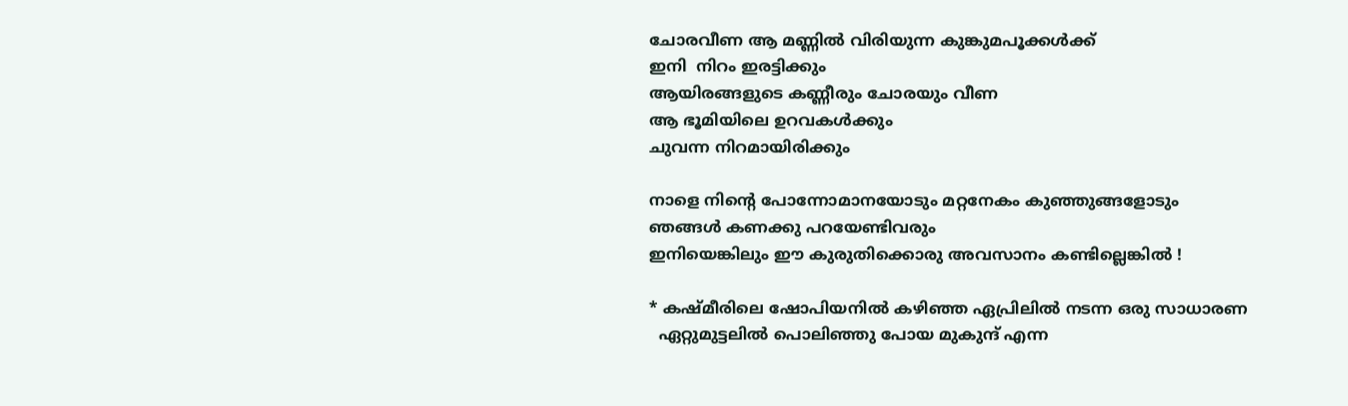ചോരവീണ ആ മണ്ണിൽ വിരിയുന്ന കുങ്കുമപൂക്കൾക്ക്
ഇനി  നിറം ഇരട്ടിക്കും
ആയിരങ്ങളുടെ കണ്ണീരും ചോരയും വീണ
ആ ഭൂമിയിലെ ഉറവകൾക്കും
ചുവന്ന നിറമായിരിക്കും

നാളെ നിന്റെ പോന്നോമാനയോടും മറ്റനേകം കുഞ്ഞുങ്ങളോടും
ഞങ്ങൾ കണക്കു പറയേണ്ടിവരും
ഇനിയെങ്കിലും ഈ കുരുതിക്കൊരു അവസാനം കണ്ടില്ലെങ്കിൽ !

* കഷ്മീരിലെ ഷോപിയനിൽ കഴിഞ്ഞ ഏപ്രിലിൽ നടന്ന ഒരു സാധാരണ
  ഏറ്റുമുട്ടലിൽ പൊലിഞ്ഞു പോയ മുകുന്ദ് എന്ന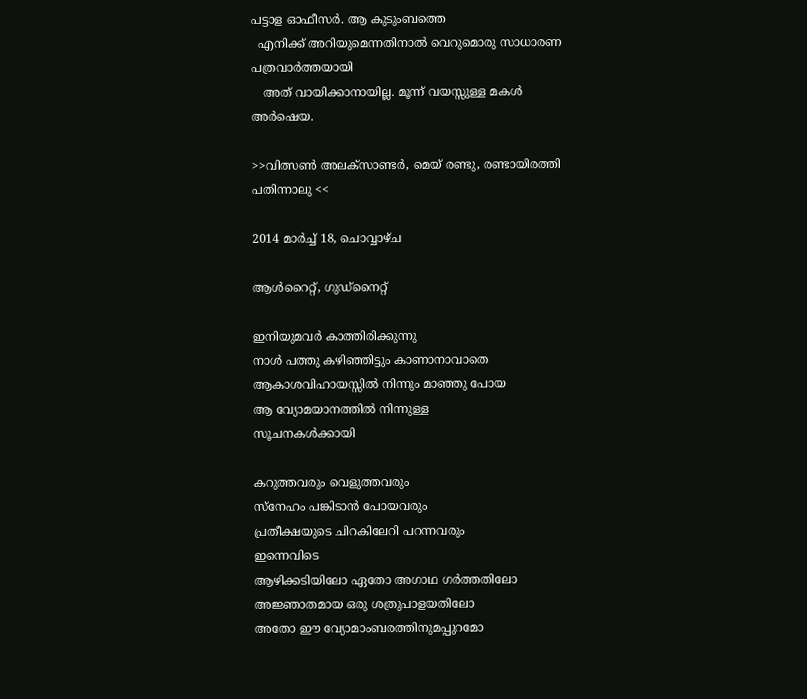പട്ടാള ഓഫീസർ. ആ കുടുംബത്തെ
  എനിക്ക് അറിയുമെന്നതിനാൽ വെറുമൊരു സാധാരണ പത്രവാർത്തയായി
   അത് വായിക്കാനായില്ല. മൂന്ന് വയസ്സുള്ള മകൾ അർഷെയ.

>>വിത്സണ്‍ അലക്സാണ്ടർ, മെയ്‌ രണ്ടു, രണ്ടായിരത്തി പതിന്നാലു <<

2014 മാർച്ച് 18, ചൊവ്വാഴ്ച

ആൾറൈറ്റ്, ഗുഡ്നൈറ്റ്‌

ഇനിയുമവർ കാത്തിരിക്കുന്നു
നാൾ പത്തു കഴിഞ്ഞിട്ടും കാണാനാവാതെ
ആകാശവിഹായസ്സിൽ നിന്നും മാഞ്ഞു പോയ
ആ വ്യോമയാനത്തിൽ നിന്നുള്ള
സൂചനകൾക്കായി

കറുത്തവരും വെളുത്തവരും
സ്നേഹം പങ്കിടാൻ പോയവരും
പ്രതീക്ഷയുടെ ചിറകിലേറി പറന്നവരും
ഇന്നെവിടെ
ആഴിക്കടിയിലോ ഏതോ അഗാഥ ഗർത്തതിലോ
അജ്ഞാതമായ ഒരു ശത്രുപാളയതിലോ
അതോ ഈ വ്യോമാംബരത്തിനുമപ്പുറമോ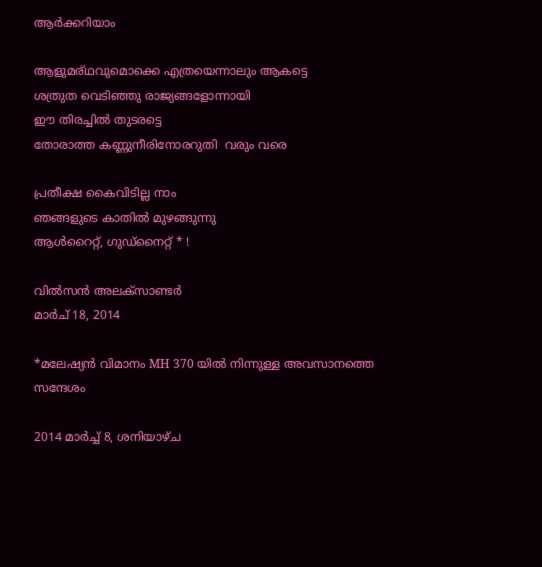ആർക്കറിയാം

ആളുമര്ഥവുമൊക്കെ എത്രയെന്നാലും ആകട്ടെ
ശത്രുത വെടിഞ്ഞു രാജ്യങ്ങളോന്നായി
ഈ തിരച്ചിൽ തുടരട്ടെ
തോരാത്ത കണ്ണുനീരിനോരറുതി  വരും വരെ

പ്രതീക്ഷ കൈവിടില്ല നാം
ഞങ്ങളുടെ കാതിൽ മുഴങ്ങുന്നു
ആൾറൈറ്റ്, ഗുഡ്നൈറ്റ്‌ * !

വിൽസൻ അലക്സാണ്ടർ
മാർച് 18, 2014

*മലേഷ്യൻ വിമാനം MH 370 യിൽ നിന്നുള്ള അവസാനത്തെ സന്ദേശം

2014 മാർച്ച് 8, ശനിയാഴ്‌ച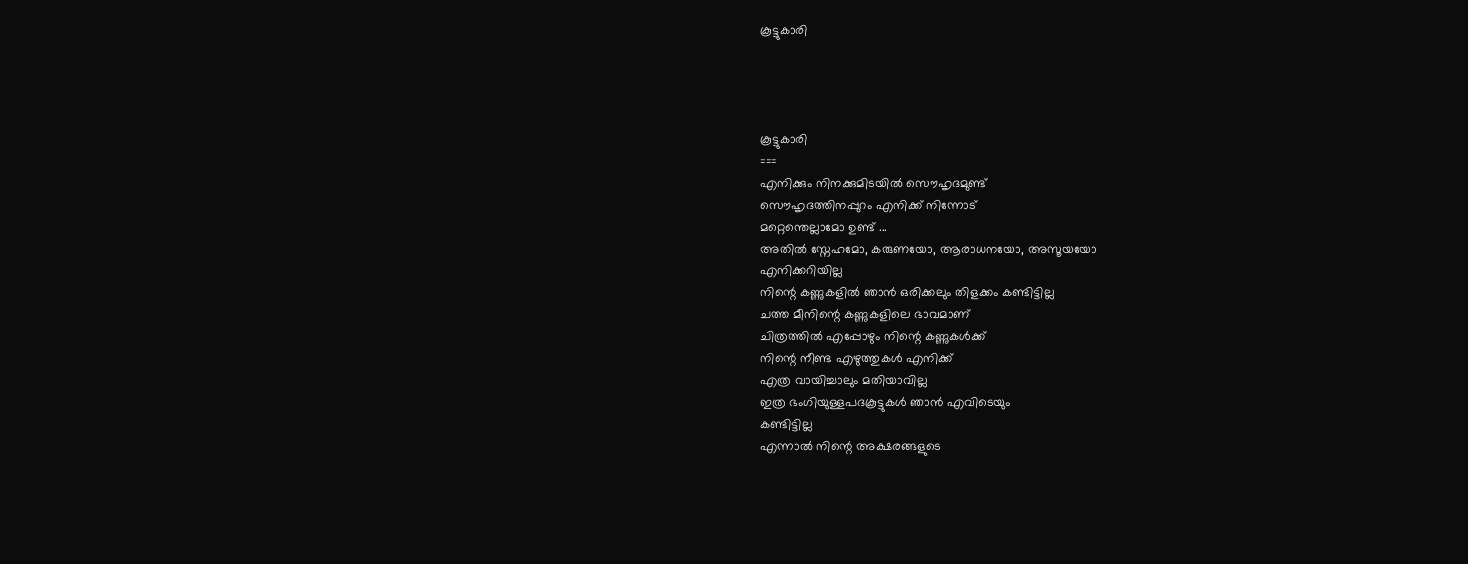കൂട്ടുകാരി




കൂട്ടുകാരി
===
എനിക്കും നിനക്കുമിടയില്‍ സൌഹൃദമുണ്ട്
സൌഹൃദത്തിനപ്പുറം എനിക്ക് നിന്നോട്
മറ്റെന്തെല്ലാമോ ഉണ്ട് ...
അതില്‍ സ്നേഹമോ, കരുണയോ, ആരാധനയോ, അസൂയയോ
എനിക്കറിയില്ല
നിന്റെ കണ്ണുകളില്‍ ഞാന്‍ ഒരിക്കലും തിളക്കം കണ്ടിട്ടില്ല
ചത്ത മീനിന്റെ കണ്ണുകളിലെ ഭാവമാണ്
ചിത്രത്തില്‍ എപ്പോഴും നിന്റെ കണ്ണുകള്‍ക്ക്‌
നിന്റെ നീണ്ട എഴുത്തുകള്‍ എനിക്ക്
എത്ര വായിച്ചാലും മതിയാവില്ല
ഇത്ര ഭംഗിയുള്ളപദകൂട്ടുകള്‍ ഞാന്‍ എവിടെയും
കണ്ടിട്ടില്ല
എന്നാല്‍ നിന്റെ അക്ഷരങ്ങളുടെ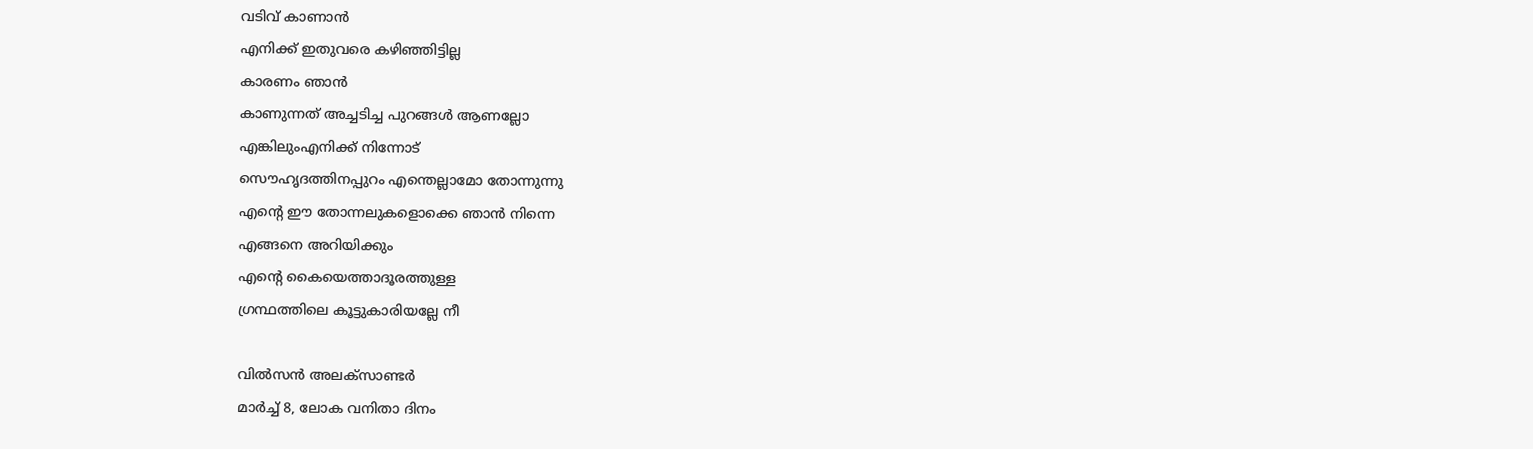വടിവ് കാണാന്‍
എനിക്ക് ഇതുവരെ കഴിഞ്ഞിട്ടില്ല
കാരണം ഞാന്‍
കാണുന്നത് അച്ചടിച്ച പുറങ്ങള്‍ ആണല്ലോ
എങ്കിലുംഎനിക്ക് നിന്നോട്
സൌഹൃദത്തിനപ്പുറം എന്തെല്ലാമോ തോന്നുന്നു
എന്റെ ഈ തോന്നലുകളൊക്കെ ഞാന്‍ നിന്നെ
എങ്ങനെ അറിയിക്കും
എന്റെ കൈയെത്താദൂരത്തുള്ള
ഗ്രന്ഥത്തിലെ കൂട്ടുകാരിയല്ലേ നീ

വില്‍സന്‍ അലക്സാണ്ടര്‍
മാര്‍ച്ച്‌ 8, ലോക വനിതാ ദിനം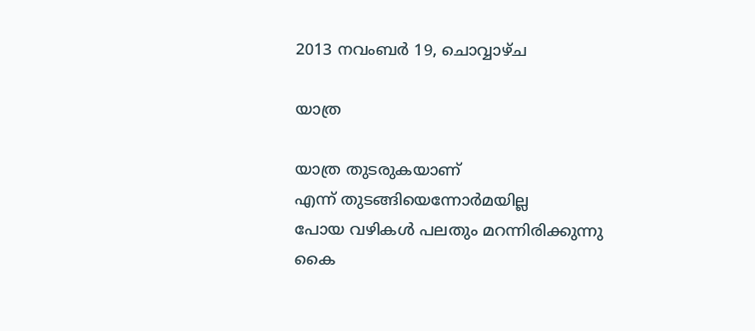2013 നവംബർ 19, ചൊവ്വാഴ്ച

യാത്ര

യാത്ര തുടരുകയാണ്
എന്ന് തുടങ്ങിയെന്നോർമയില്ല
പോയ വഴികൾ പലതും മറന്നിരിക്കുന്നു
കൈ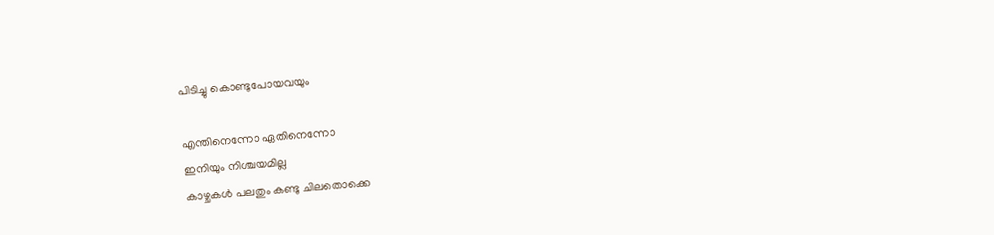പിടിച്ചു കൊണ്ടുപോയവയും

എന്തിനെന്നോ ഏതിനെന്നോ
ഇനിയും നിശ്ചയമില്ല
കാഴ്ചകൾ പലതും കണ്ടു ചിലതൊക്കെ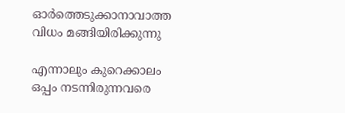ഓർത്തെടുക്കാനാവാത്ത വിധം മങ്ങിയിരിക്കുന്നു

എന്നാലും കുറെക്കാലം ഒപ്പം നടന്നിരുന്നവരെ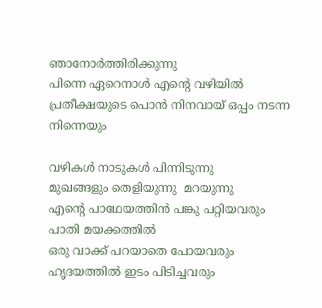ഞാനോർത്തിരിക്കുന്നു
പിന്നെ ഏറെനാൾ എന്റെ വഴിയിൽ
പ്രതീക്ഷയുടെ പൊൻ നിനവായ് ഒപ്പം നടന്ന
നിന്നെയും

വഴികൾ നാടുകൾ പിന്നിടുന്നു
മുഖങ്ങളും തെളിയുന്നു  മറയുന്നു
എന്റെ പാഥേയത്തിൻ പങ്കു പറ്റിയവരും
പാതി മയക്കത്തിൽ
ഒരു വാക്ക് പറയാതെ പോയവരും
ഹൃദയത്തിൽ ഇടം പിടിച്ചവരും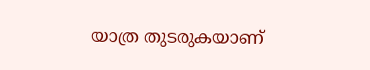യാത്ര തുടരുകയാണ്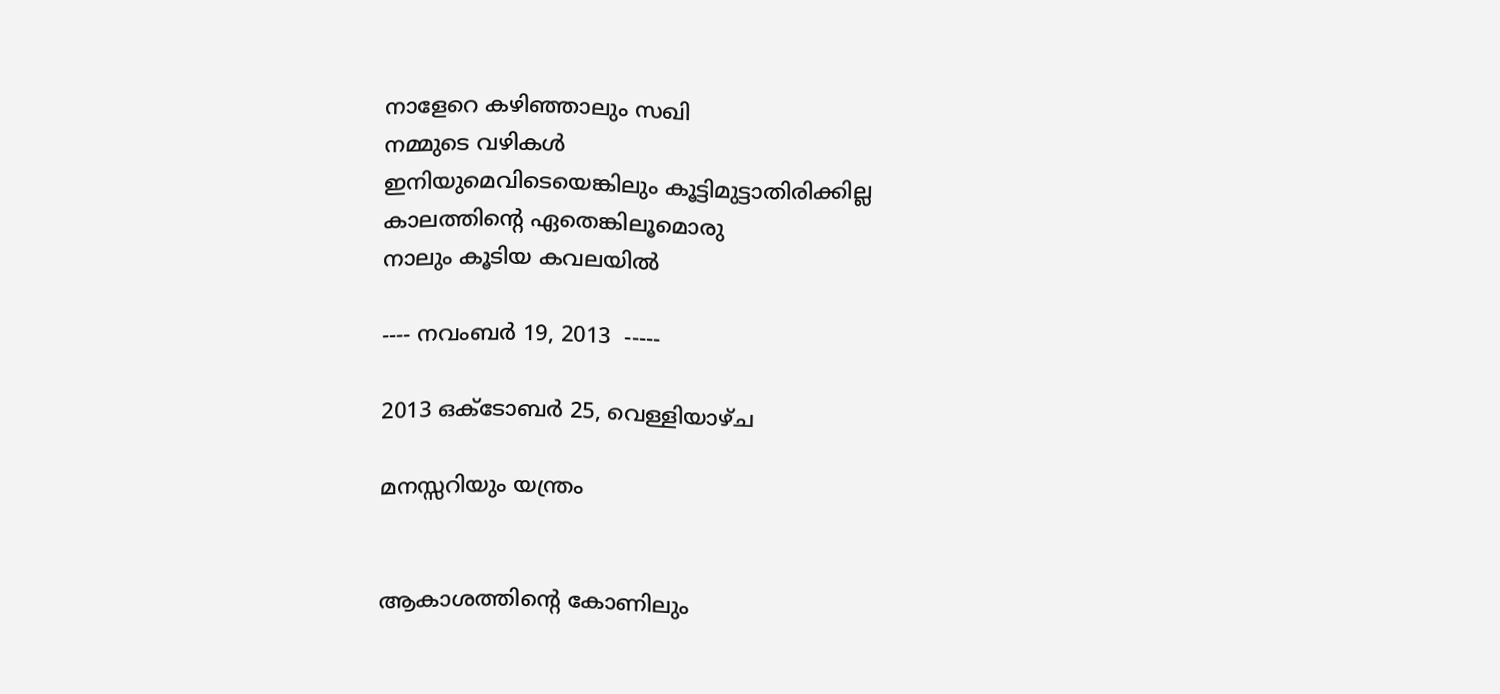നാളേറെ കഴിഞ്ഞാലും സഖി
നമ്മുടെ വഴികൾ
ഇനിയുമെവിടെയെങ്കിലും കൂട്ടിമുട്ടാതിരിക്കില്ല
കാലത്തിന്റെ ഏതെങ്കിലൂമൊരു
നാലും കൂടിയ കവലയിൽ

---- നവംബർ 19, 2013  -----

2013 ഒക്‌ടോബർ 25, വെള്ളിയാഴ്‌ച

മനസ്സറിയും യന്ത്രം


ആകാശത്തിന്റെ കോണിലും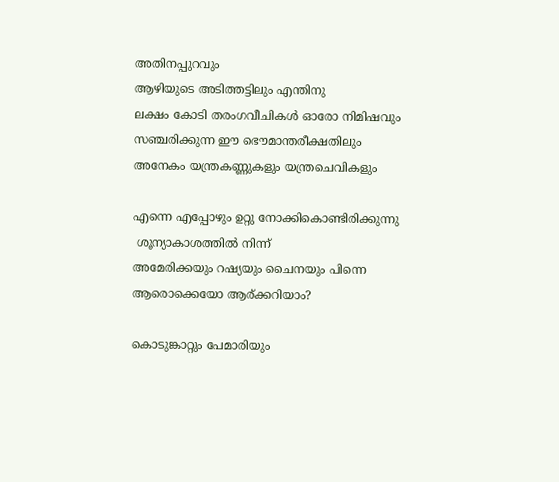അതിനപ്പുറവും
ആഴിയുടെ അടിത്തട്ടിലും എന്തിനു
ലക്ഷം കോടി തരംഗവീചികൾ ഓരോ നിമിഷവും
സഞ്ചരിക്കുന്ന ഈ ഭൌമാന്തരീക്ഷതിലും
അനേകം യന്ത്രകണ്ണുകളും യന്ത്രചെവികളും

എന്നെ എപ്പോഴും ഉറ്റു നോക്കികൊണ്ടിരിക്കുന്നു
 ശൂന്യാകാശത്തിൽ നിന്ന്
അമേരിക്കയും റഷ്യയും ചൈനയും പിന്നെ ആരൊക്കെയോ ആര്ക്കറിയാം?

കൊടുങ്കാറ്റും പേമാരിയും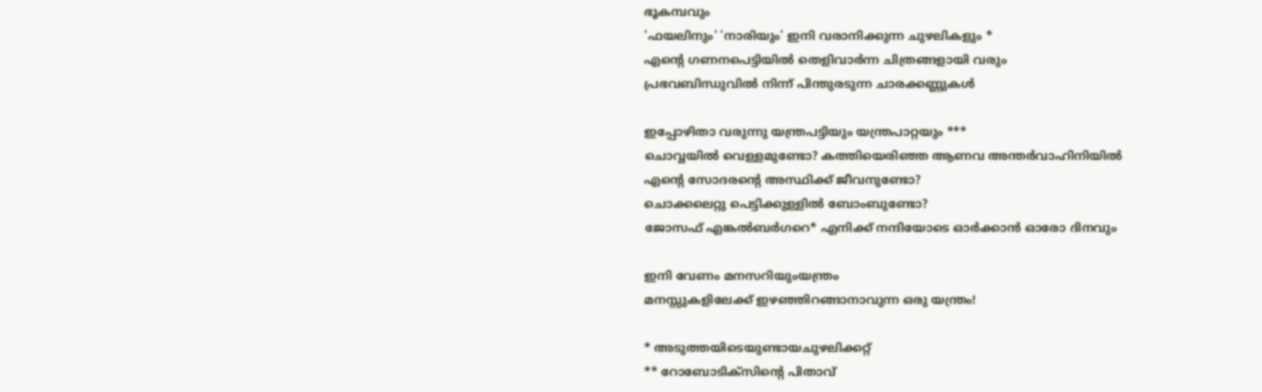ഭൂകമ്പവും
'ഫയലിനും' 'നാരിയും' ഇനി വരാനിക്കുന്ന ചുഴലികളും *
എന്റെ ഗണനപെട്ടിയിൽ തെളിവാർന്ന ചിത്രങ്ങളായി വരും
പ്രഭവബിന്ധുവിൽ നിന്ന് പിന്തുരടുന്ന ചാരക്കണ്ണുകൾ

ഇപ്പോഴിതാ വരുന്നു യന്ത്രപട്ടിയും യന്ത്രപാറ്റയും ***
ചൊവ്വയിൽ വെള്ളമുണ്ടോ? കത്തിയെരിഞ്ഞ ആണവ അന്തർവാഹിനിയിൽ
എന്റെ സോദരന്റെ അസ്ഥിക്ക് ജീവനുണ്ടോ?
ചൊക്കലെറ്റു പെട്ടിക്കുള്ളിൽ ബോംബുണ്ടോ?
ജോസഫ്‌ എങ്കൽബർഗറെ* എനിക്ക് നന്ദിയോടെ ഓർക്കാൻ ഓരോ ദിനവും

ഇനി വേണം മനസറിയുംയന്ത്രം
മനസ്സുകളിലേക്ക് ഇഴഞ്ഞിറങ്ങാനാവുന്ന ഒരു യന്ത്രം!

* അടുത്തയിടെയുണ്ടായചുഴലിക്കറ്റ്
** റോബോടിക്സിന്റെ പിതാവ്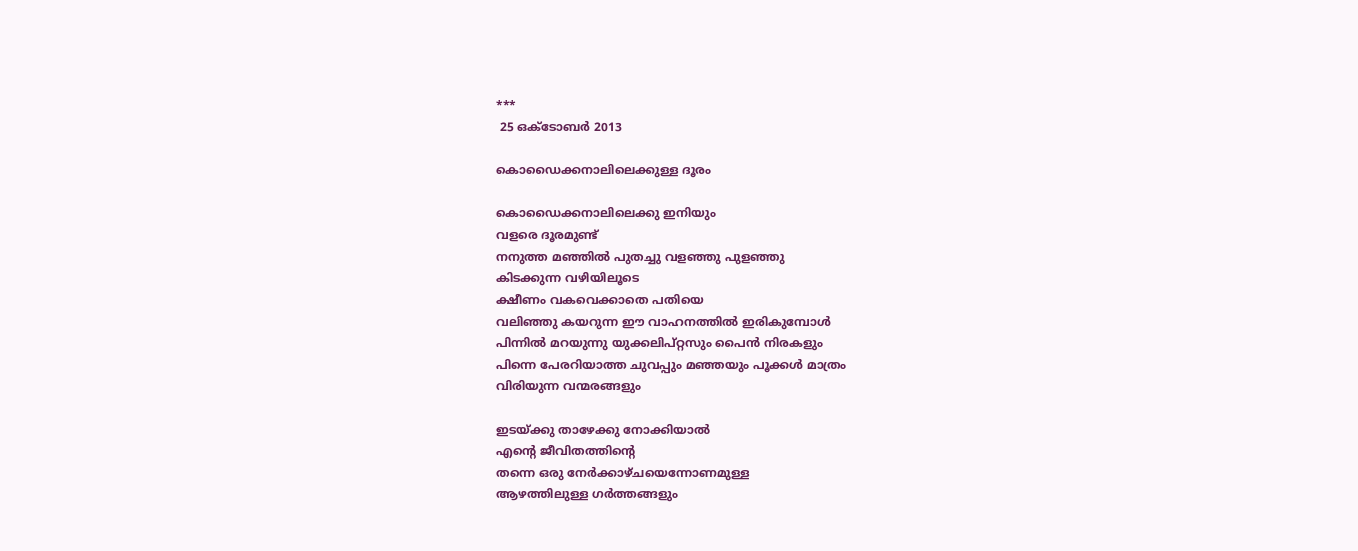***
 25 ഒക്ടോബർ 2013

കൊഡൈക്കനാലിലെക്കുള്ള ദൂരം

കൊഡൈക്കനാലിലെക്കു ഇനിയും
വളരെ ദൂരമുണ്ട്
നനുത്ത മഞ്ഞിൽ പുതച്ചു വളഞ്ഞു പുളഞ്ഞു
കിടക്കുന്ന വഴിയിലൂടെ
ക്ഷീണം വകവെക്കാതെ പതിയെ
വലിഞ്ഞു കയറുന്ന ഈ വാഹനത്തിൽ ഇരികുമ്പോൾ
പിന്നിൽ മറയുന്നു യുക്കലിപ്റ്റസും പൈൻ നിരകളും
പിന്നെ പേരറിയാത്ത ചുവപ്പും മഞ്ഞയും പൂക്കൾ മാത്രം
വിരിയുന്ന വന്മരങ്ങളും

ഇടയ്ക്കു താഴേക്കു നോക്കിയാൽ
എന്റെ ജീവിതത്തിന്റെ
തന്നെ ഒരു നേർക്കാഴ്ചയെന്നോണമുള്ള
ആഴത്തിലുള്ള ഗർത്തങ്ങളും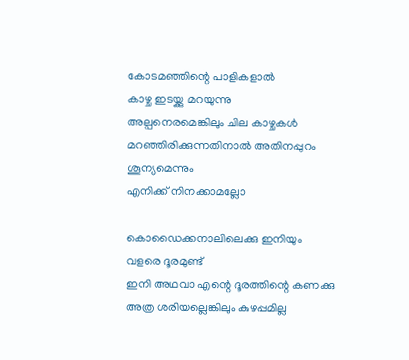കോടമഞ്ഞിന്റെ പാളികളാൽ
കാഴ്ച ഇടയ്ക്കു മറയുന്നു
അല്പനെരമെങ്കിലും ചില കാഴ്ചകൾ
മറഞ്ഞിരിക്കുന്നതിനാൽ അതിനപ്പുറം ശൂന്യമെന്നും
എനിക്ക് നിനക്കാമല്ലോ

കൊഡൈക്കനാലിലെക്കു ഇനിയും
വളരെ ദൂരമുണ്ട്
ഇനി അഥവാ എന്റെ ദൂരത്തിന്റെ കണക്കു
അത്ര ശരിയല്ലെങ്കിലും കുഴപ്പമില്ല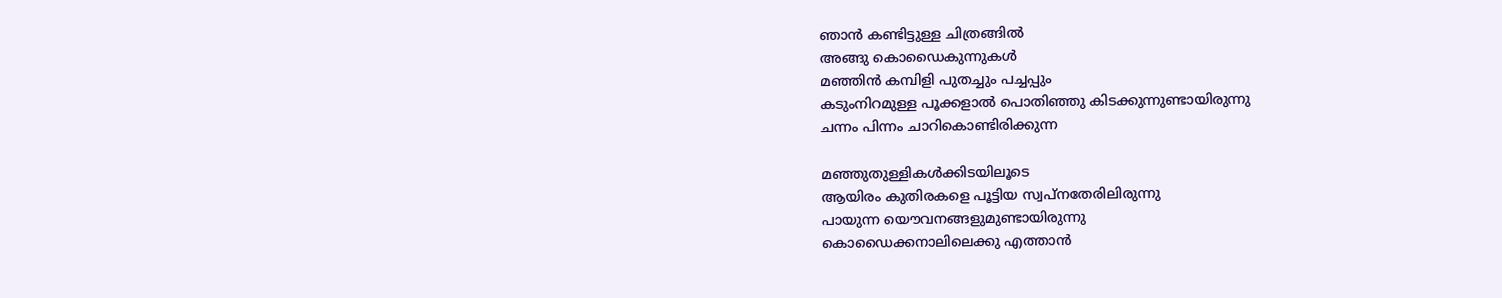ഞാൻ കണ്ടിട്ടുള്ള ചിത്രങ്ങിൽ
അങ്ങു കൊഡൈകുന്നുകൾ
മഞ്ഞിൻ കമ്പിളി പുതച്ചും പച്ചപ്പും
കടുംനിറമുള്ള പൂക്കളാൽ പൊതിഞ്ഞു കിടക്കുന്നുണ്ടായിരുന്നു
ചന്നം പിന്നം ചാറികൊണ്ടിരിക്കുന്ന

മഞ്ഞുതുള്ളികൾക്കിടയിലൂടെ
ആയിരം കുതിരകളെ പൂട്ടിയ സ്വപ്നതേരിലിരുന്നു
പായുന്ന യൌവനങ്ങളുമുണ്ടായിരുന്നു
കൊഡൈക്കനാലിലെക്കു എത്താൻ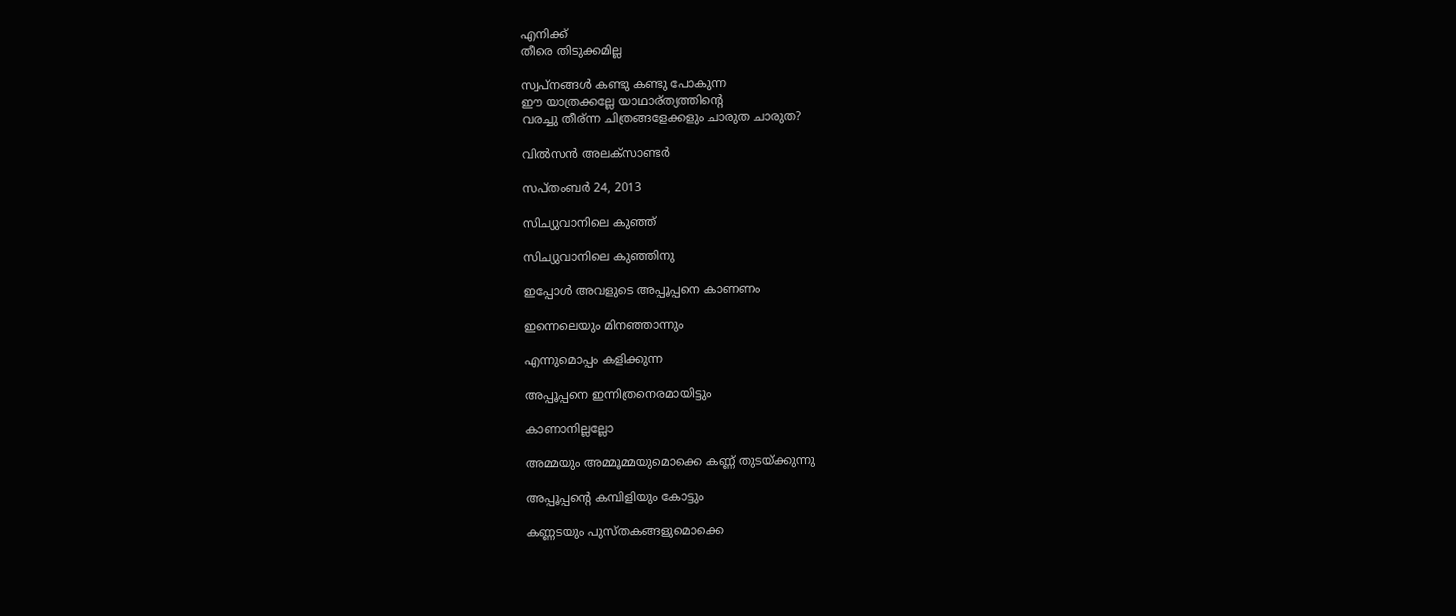എനിക്ക്
തീരെ തിടുക്കമില്ല

സ്വപ്നങ്ങൾ കണ്ടു കണ്ടു പോകുന്ന
ഈ യാത്രക്കല്ലേ യാഥാര്ത്യത്തിന്റെ
വരച്ചു തീര്ന്ന ചിത്രങ്ങളേക്കളും ചാരുത ചാരുത?

വിൽസൻ അലക്സാണ്ടർ

സപ്തംബർ 24, 2013

സിച്യുവാനിലെ കുഞ്ഞ്

സിച്യുവാനിലെ കുഞ്ഞിനു

ഇപ്പോൾ അവളുടെ അപ്പൂപ്പനെ കാണണം

ഇന്നെലെയും മിനഞ്ഞാന്നും

എന്നുമൊപ്പം കളിക്കുന്ന

അപ്പൂപ്പനെ ഇന്നിത്രനെരമായിട്ടും

കാണാനില്ലല്ലോ

അമ്മയും അമ്മൂമ്മയുമൊക്കെ കണ്ണ് തുടയ്ക്കുന്നു

അപ്പൂപ്പന്റെ കമ്പിളിയും കോട്ടും

കണ്ണടയും പുസ്തകങ്ങളുമൊക്കെ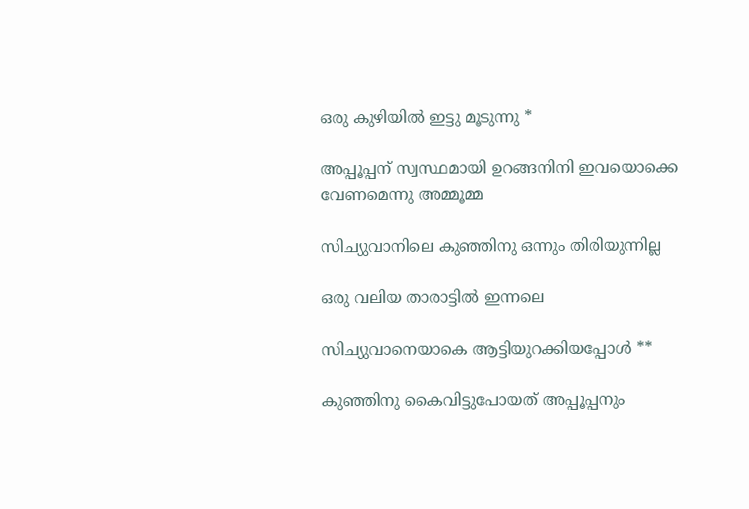ഒരു കുഴിയിൽ ഇട്ടു മൂടുന്നു *

അപ്പൂപ്പന് സ്വസ്ഥമായി ഉറങ്ങനിനി ഇവയൊക്കെ വേണമെന്നു അമ്മൂമ്മ

സിച്യുവാനിലെ കുഞ്ഞിനു ഒന്നും തിരിയുന്നില്ല

ഒരു വലിയ താരാട്ടിൽ ഇന്നലെ

സിച്യുവാനെയാകെ ആട്ടിയുറക്കിയപ്പോൾ **

കുഞ്ഞിനു കൈവിട്ടുപോയത് അപ്പൂപ്പനും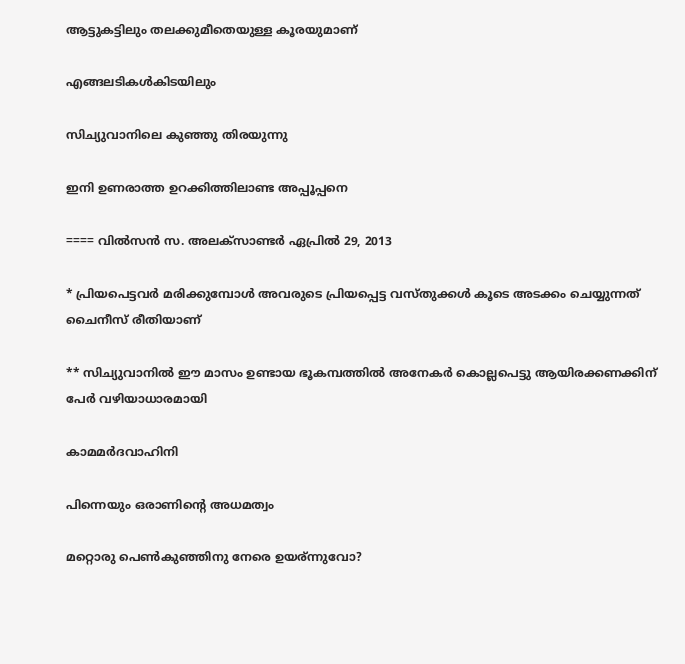ആട്ടുകട്ടിലും തലക്കുമീതെയുള്ള കൂരയുമാണ്

എങ്ങലടികൾകിടയിലും

സിച്യുവാനിലെ കുഞ്ഞു തിരയുന്നു

ഇനി ഉണരാത്ത ഉറക്കിത്തിലാണ്ട അപ്പൂപ്പനെ

==== വിൽസൻ സ. അലക്സാണ്ടർ ഏപ്രിൽ 29, 2013

* പ്രിയപെട്ടവർ മരിക്കുമ്പോൾ അവരുടെ പ്രിയപ്പെട്ട വസ്തുക്കൾ കൂടെ അടക്കം ചെയ്യുന്നത് ചൈനീസ് രീതിയാണ്

** സിച്യുവാനിൽ ഈ മാസം ഉണ്ടായ ഭൂകമ്പത്തിൽ അനേകർ കൊല്ലപെട്ടു ആയിരക്കണക്കിന് പേർ വഴിയാധാരമായി

കാമമർദവാഹിനി

പിന്നെയും ഒരാണിന്റെ അധമത്വം

മറ്റൊരു പെണ്‍കുഞ്ഞിനു നേരെ ഉയര്ന്നുവോ?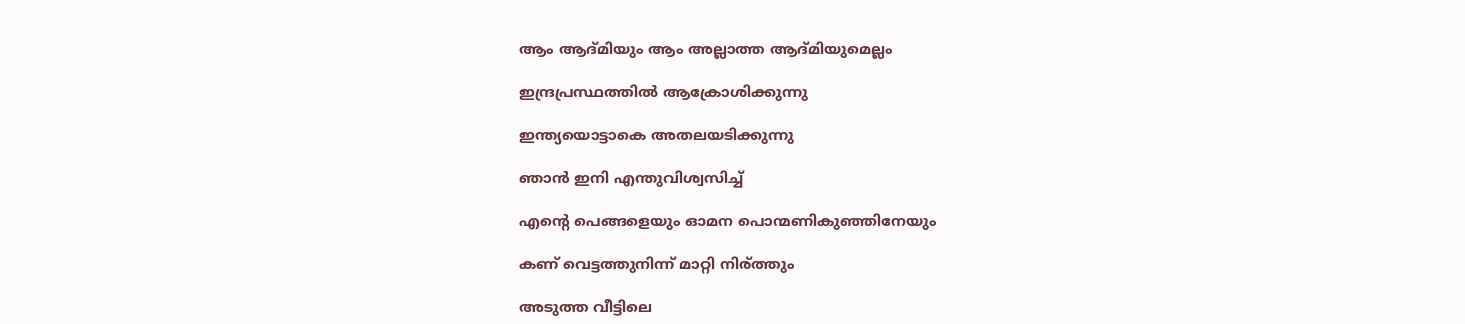ആം ആദ്മിയും ആം അല്ലാത്ത ആദ്മിയുമെല്ലം

ഇന്ദ്രപ്രസ്ഥത്തിൽ ആക്രോശിക്കുന്നു

ഇന്ത്യയൊട്ടാകെ അതലയടിക്കുന്നു

ഞാൻ ഇനി എന്തുവിശ്വസിച്ച്

എന്റെ പെങ്ങളെയും ഓമന പൊന്മണികുഞ്ഞിനേയും

കണ് വെട്ടത്തുനിന്ന് മാറ്റി നിര്ത്തും

അടുത്ത വീട്ടിലെ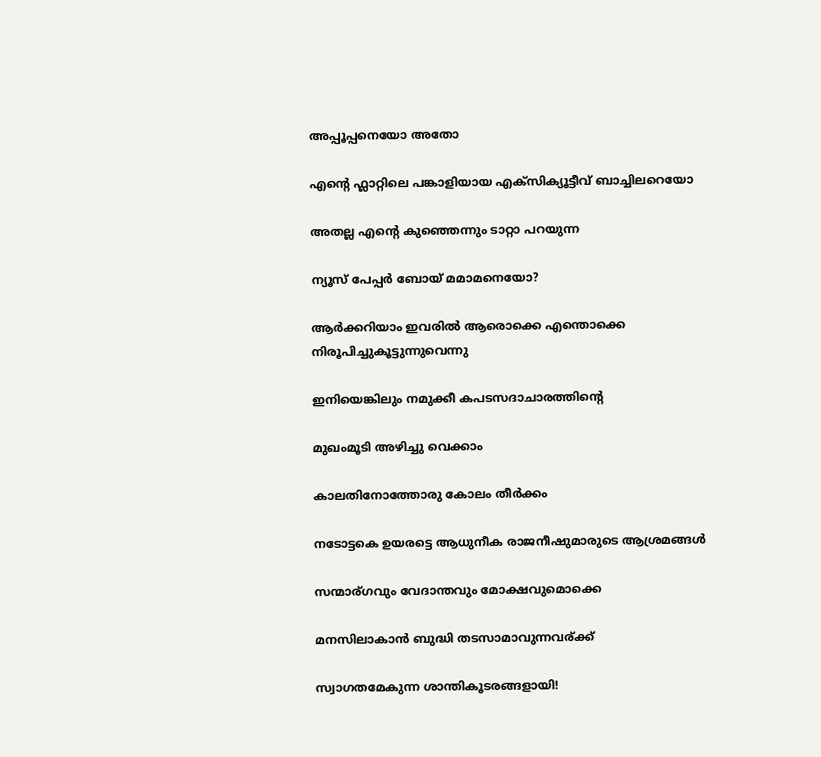അപ്പൂപ്പനെയോ അതോ

എന്റെ ഫ്ലാറ്റിലെ പങ്കാളിയായ എക്സിക്യൂട്ടീവ് ബാച്ചിലറെയോ

അതല്ല എന്റെ കുഞ്ഞെന്നും ടാറ്റാ പറയുന്ന

ന്യൂസ്‌ പേപ്പർ ബോയ്‌ മമാമനെയോ?

ആർക്കറിയാം ഇവരിൽ ആരൊക്കെ എന്തൊക്കെ നിരൂപിച്ചുകൂട്ടുന്നുവെന്നു

ഇനിയെങ്കിലും നമുക്കീ കപടസദാചാരത്തിന്റെ

മുഖംമൂടി അഴിച്ചു വെക്കാം

കാലതിനോത്തോരു കോലം തീർക്കം

നടോട്ടകെ ഉയരട്ടെ ആധുനീക രാജനീഷുമാരുടെ ആശ്രമങ്ങൾ

സന്മാര്ഗവും വേദാന്തവും മോക്ഷവുമൊക്കെ

മനസിലാകാൻ ബുദ്ധി തടസാമാവുന്നവര്ക്ക്

സ്വാഗതമേകുന്ന ശാന്തികൂടരങ്ങളായി!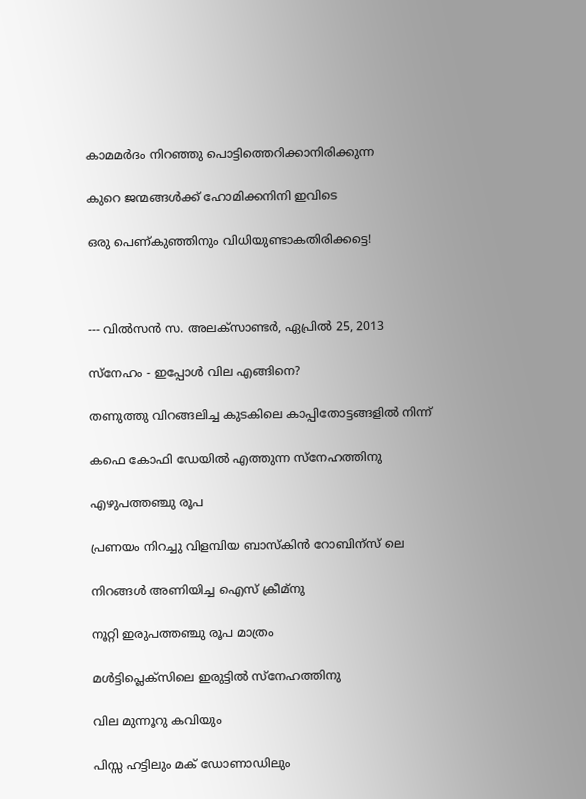കാമമർദം നിറഞ്ഞു പൊട്ടിത്തെറിക്കാനിരിക്കുന്ന

കുറെ ജന്മങ്ങൾക്ക് ഹോമിക്കനിനി ഇവിടെ

ഒരു പെണ്കുഞ്ഞിനും വിധിയുണ്ടാകതിരിക്കട്ടെ!



--- വിൽസൻ സ. അലക്സാണ്ടർ, ഏപ്രിൽ 25, 2013

സ്നേഹം - ഇപ്പോൾ വില എങ്ങിനെ?

തണുത്തു വിറങ്ങലിച്ച കുടകിലെ കാപ്പിതോട്ടങ്ങളിൽ നിന്ന്

കഫെ കോഫി ഡേയിൽ എത്തുന്ന സ്നേഹത്തിനു

എഴുപത്തഞ്ചു രൂപ

പ്രണയം നിറച്ചു വിളമ്പിയ ബാസ്കിൻ റോബിന്സ് ലെ

നിറങ്ങൾ അണിയിച്ച ഐസ് ക്രീമ്നു

നൂറ്റി ഇരുപത്തഞ്ചു രൂപ മാത്രം

മൾട്ടിപ്ലെക്സിലെ ഇരുട്ടിൽ സ്നേഹത്തിനു

വില മുന്നൂറു കവിയും

പിസ്സ ഹട്ടിലും മക് ഡോണാഡിലും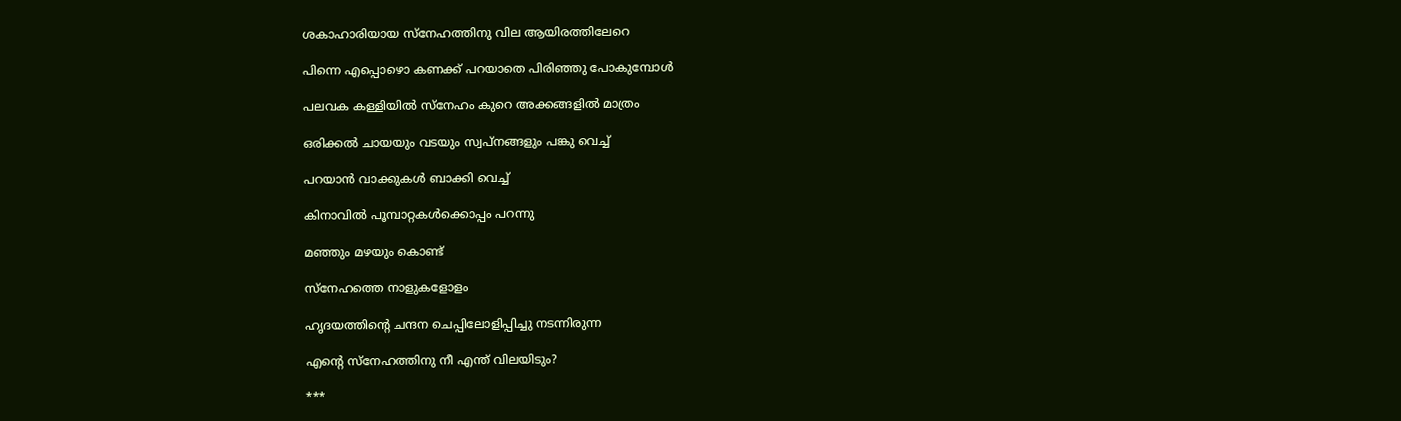ശകാഹാരിയായ സ്നേഹത്തിനു വില ആയിരത്തിലേറെ

പിന്നെ എപ്പൊഴൊ കണക്ക് പറയാതെ പിരിഞ്ഞു പോകുമ്പോൾ

പലവക കള്ളിയിൽ സ്നേഹം കുറെ അക്കങ്ങളിൽ മാത്രം

ഒരിക്കൽ ചായയും വടയും സ്വപ്നങ്ങളും പങ്കു വെച്ച്

പറയാൻ വാക്കുകൾ ബാക്കി വെച്ച്

കിനാവിൽ പൂമ്പാറ്റകൾക്കൊപ്പം പറന്നു

മഞ്ഞും മഴയും കൊണ്ട്

സ്നേഹത്തെ നാളുകളോളം

ഹൃദയത്തിന്റെ ചന്ദന ചെപ്പിലോളിപ്പിച്ചു നടന്നിരുന്ന

എന്റെ സ്നേഹത്തിനു നീ എന്ത് വിലയിടും?

***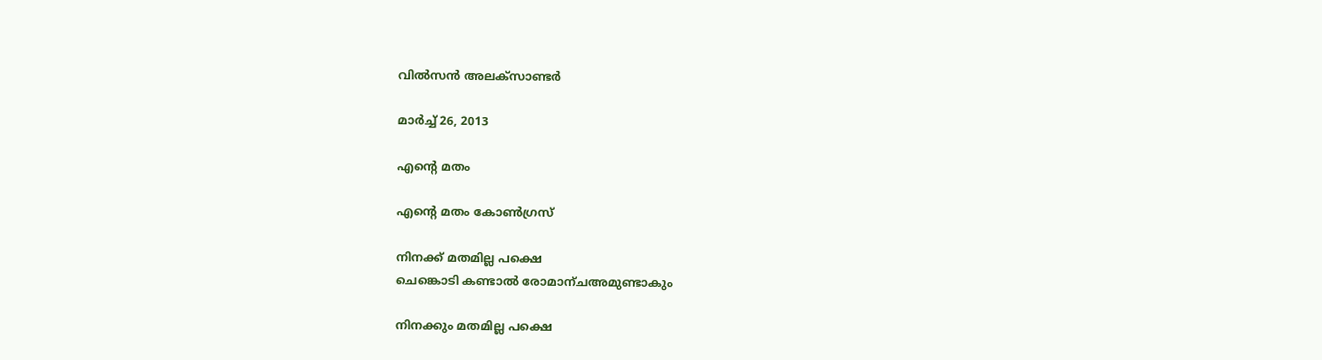വിൽസൻ അലക്സാണ്ടർ

മാർച്ച്‌ 26, 2013

എന്റെ മതം

എന്റെ മതം കോണ്‍ഗ്രസ്‌

നിനക്ക് മതമില്ല പക്ഷെ
ചെങ്കൊടി കണ്ടാല്‍ രോമാന്ചഅമുണ്ടാകും

നിനക്കും മതമില്ല പക്ഷെ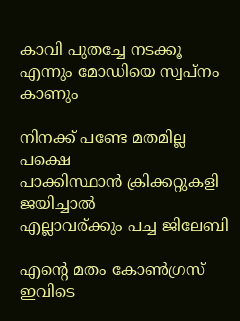കാവി പുതച്ചേ നടക്കൂ
എന്നും മോഡിയെ സ്വപ്നം കാണും

നിനക്ക് പണ്ടേ മതമില്ല പക്ഷെ
പാക്കിസ്ഥാന്‍ ക്രിക്കറ്റുകളി ജയിച്ചാല്‍
എല്ലാവര്ക്കും പച്ച ജിലേബി

എന്റെ മതം കോണ്‍ഗ്രസ്‌
ഇവിടെ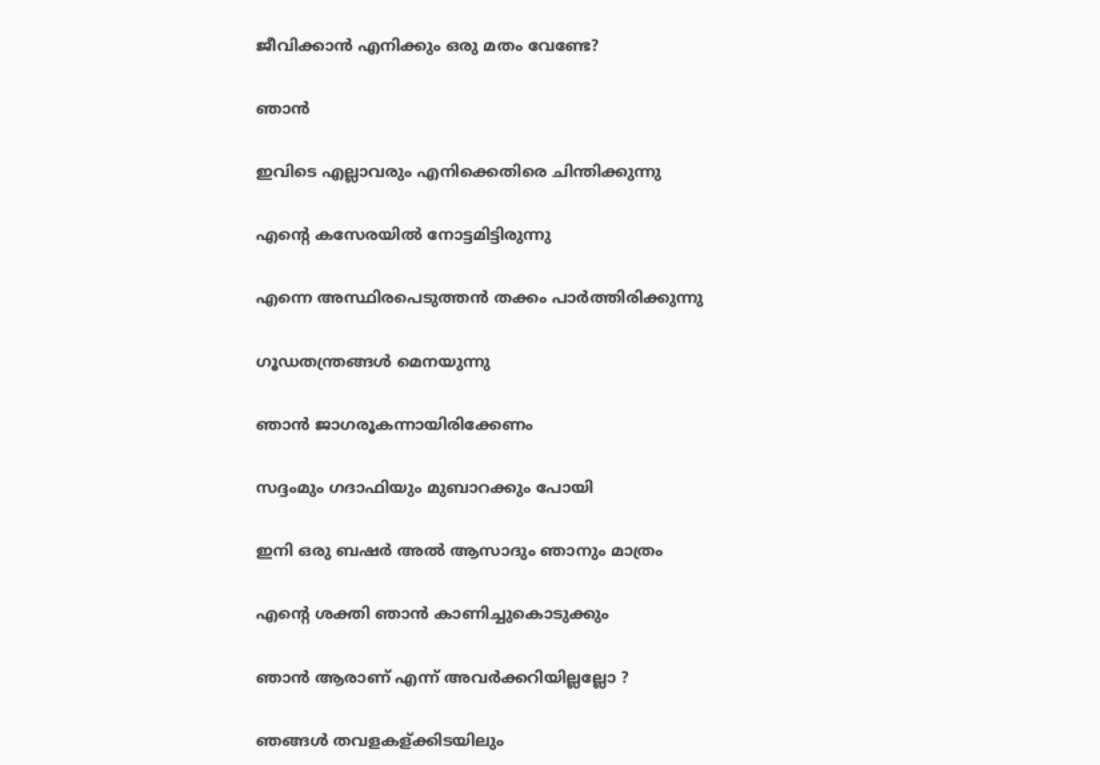ജീവിക്കാന്‍ എനിക്കും ഒരു മതം വേണ്ടേ?

ഞാൻ

ഇവിടെ എല്ലാവരും എനിക്കെതിരെ ചിന്തിക്കുന്നു

എന്റെ കസേരയില്‍ നോട്ടമിട്ടിരുന്നു

എന്നെ അസ്ഥിരപെടുത്തന്‍ തക്കം പാര്‍ത്തിരിക്കുന്നു

ഗൂഡതന്ത്രങ്ങള്‍ മെനയുന്നു

ഞാന്‍ ജാഗരൂകന്നായിരിക്കേണം

സദ്ദംമും ഗദാഫിയും മുബാറക്കും പോയി

ഇനി ഒരു ബഷര്‍ അല്‍ ആസാദും ഞാനും മാത്രം

എന്റെ ശക്തി ഞാന്‍ കാണിച്ചുകൊടുക്കും

ഞാന്‍ ആരാണ് എന്ന് അവര്‍ക്കറിയില്ലല്ലോ ?

ഞങ്ങള്‍ തവളകള്ക്കിടയിലും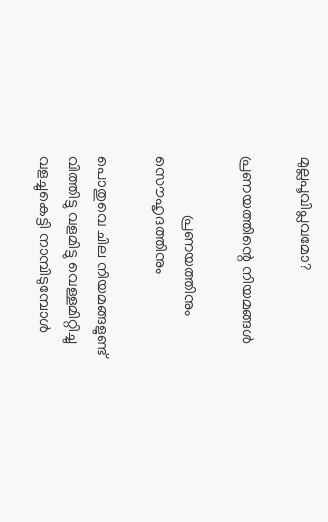മുല്ലപൂവിപ്ലവമോ?

പ്രണയത്തിന്റെ നിയമങ്ങള്‍

               പ്രണയത്തിനും സൌഹൃദത്തിനും

പൊതുവെ ചില നിയമങ്ങളുണ്ട്
വിത്തിട്ടു വളമിട്ടു വെള്ളമിറ്റിച്ചു
വളച്ചുകെട്ടി നാമ്പിടുമ്പോള്‍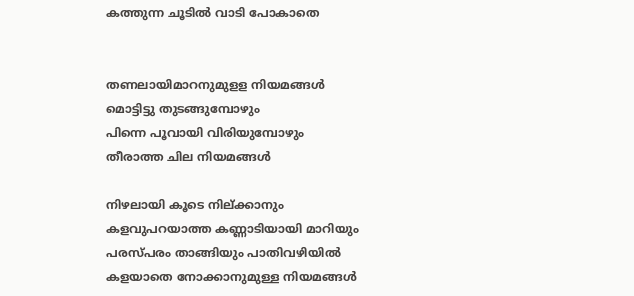കത്തുന്ന ചൂടില്‍ വാടി പോകാതെ


തണലായിമാറനുമുളള നിയമങ്ങള്‍
മൊട്ടിട്ടു തുടങ്ങുമ്പോഴും
പിന്നെ പൂവായി വിരിയുമ്പോഴും
തീരാത്ത ചില നിയമങ്ങള്‍

നിഴലായി കൂടെ നില്ക്കാനും
കളവുപറയാത്ത കണ്ണാടിയായി മാറിയും
പരസ്പരം താങ്ങിയും പാതിവഴിയില്‍
കളയാതെ നോക്കാനുമുള്ള നിയമങ്ങള്‍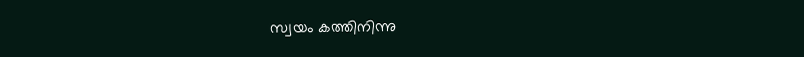സ്വയം കത്തിനിന്നു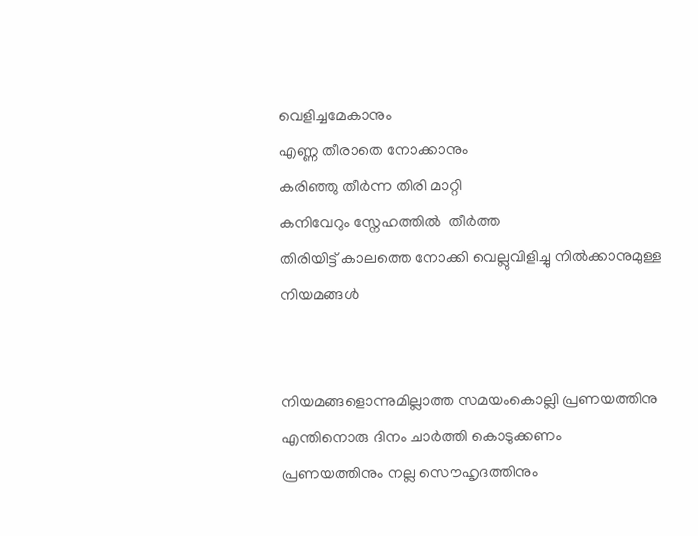വെളിച്ചമേകാനും
എണ്ണ തീരാതെ നോക്കാനും
കരിഞ്ഞു തീര്‍ന്ന തിരി മാറ്റി
കനിവേറും സ്നേഹത്തില്‍ ‍ തീര്‍ത്ത
തിരിയിട്ട് കാലത്തെ നോക്കി വെല്ലുവിളിച്ചു നില്‍ക്കാനുമുള്ള
നിയമങ്ങള്‍


നിയമങ്ങളൊന്നുമില്ലാത്ത സമയംകൊല്ലി പ്രണയത്തിനു
എന്തിനൊരു ദിനം ചാര്‍ത്തി കൊടുക്കണം
പ്രണയത്തിനും നല്ല സൌഹൃദത്തിനും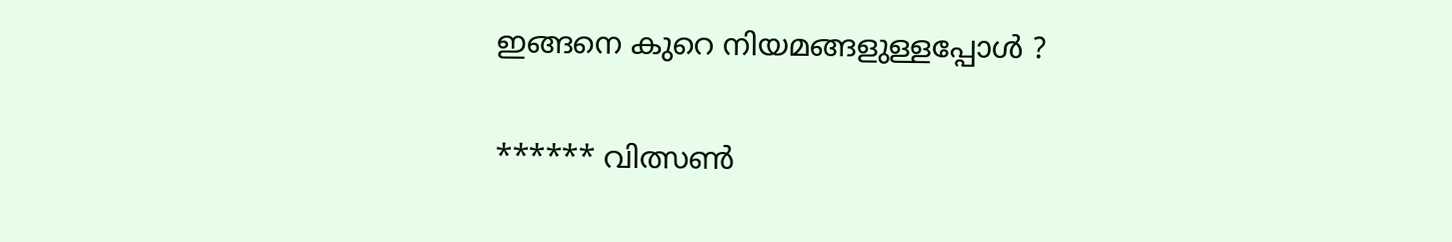ഇങ്ങനെ കുറെ നിയമങ്ങളുള്ളപ്പോള്‍ ?

****** വിത്സണ്‍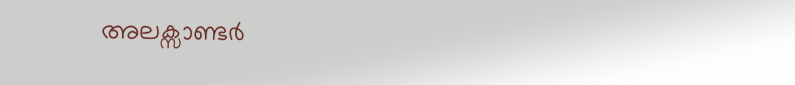അലക്സാണ്ടര്‍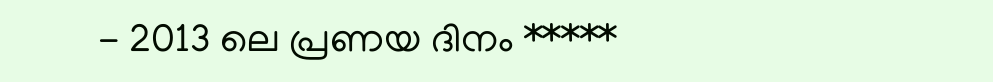- 2013 ലെ പ്രണയ ദിനം *****